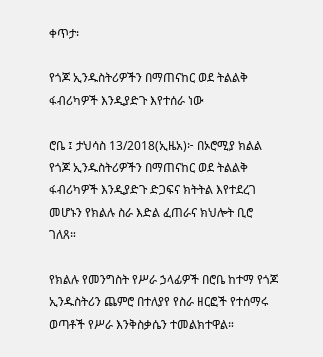ቀጥታ፡

የጎጆ ኢንዱስትሪዎችን በማጠናከር ወደ ትልልቅ ፋብሪካዎች እንዲያድጉ እየተሰራ ነው

ሮቤ ፤ ታህሳስ 13/2018(ኢዜአ)፦ በኦሮሚያ ክልል የጎጆ ኢንዱስትሪዎችን በማጠናከር ወደ ትልልቅ ፋብሪካዎች እንዲያድጉ ድጋፍና ክትትል እየተደረገ መሆኑን የክልሉ ስራ እድል ፈጠራና ክህሎት ቢሮ ገለጸ።

የክልሉ የመንግስት የሥራ ኃላፊዎች በሮቤ ከተማ የጎጆ ኢንዱስትሪን ጨምሮ በተለያየ የስራ ዘርፎች የተሰማሩ ወጣቶች የሥራ እንቅስቃሴን ተመልክተዋል።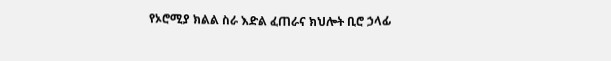የኦሮሚያ ክልል ስራ እድል ፈጠራና ክህሎት ቢሮ ኃላፊ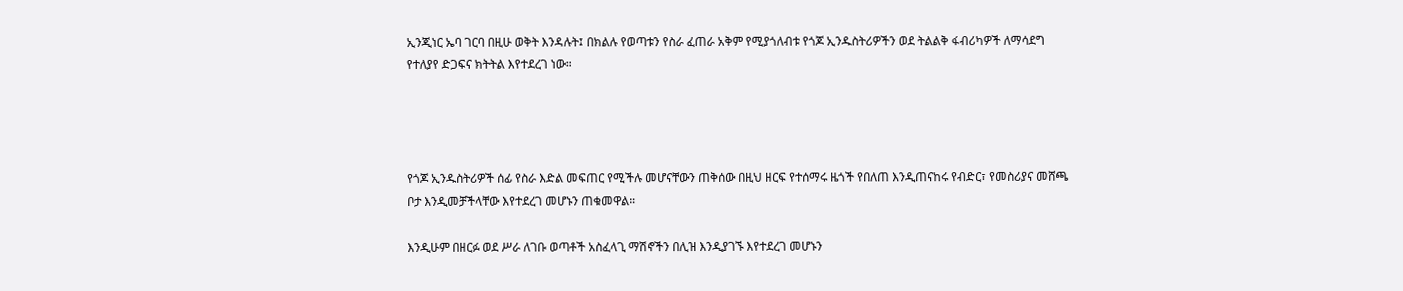ኢንጂነር ኤባ ገርባ በዚሁ ወቅት እንዳሉት፤ በክልሉ የወጣቱን የስራ ፈጠራ አቅም የሚያጎለብቱ የጎጆ ኢንዱስትሪዎችን ወደ ትልልቅ ፋብሪካዎች ለማሳደግ የተለያየ ድጋፍና ክትትል እየተደረገ ነው።




የጎጆ ኢንዱስትሪዎች ሰፊ የስራ እድል መፍጠር የሚችሉ መሆናቸውን ጠቅሰው በዚህ ዘርፍ የተሰማሩ ዜጎች የበለጠ እንዲጠናከሩ የብድር፣ የመስሪያና መሸጫ ቦታ እንዲመቻችላቸው እየተደረገ መሆኑን ጠቁመዋል።

እንዲሁም በዘርፉ ወደ ሥራ ለገቡ ወጣቶች አስፈላጊ ማሽኖችን በሊዝ እንዲያገኙ እየተደረገ መሆኑን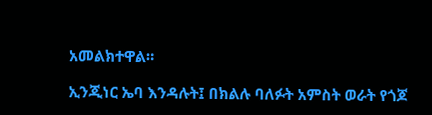አመልክተዋል።

ኢንጂነር ኤባ እንዳሉት፤ በክልሉ ባለፉት አምስት ወራት የጎጆ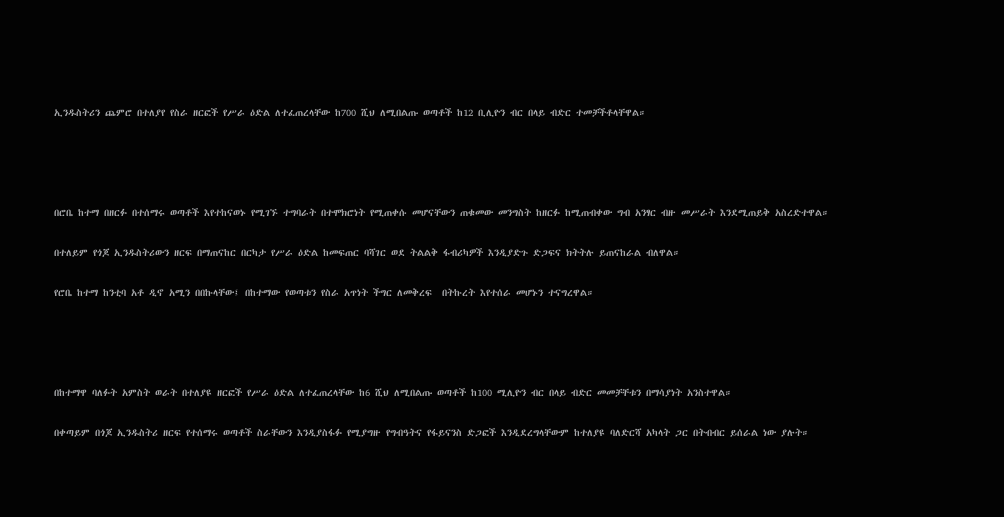ኢንዱስትሪን ጨምሮ በተለያየ የስራ ዘርፎች የሥራ ዕድል ለተፈጠረላቸው ከ700 ሺህ ለሚበልጡ ወጣቶች ከ12 ቢሊዮን ብር በላይ ብድር ተመቻችቶላቸዋል።




በሮቤ ከተማ በዘርፉ በተሰማሩ ወጣቶች እየተከናወኑ የሚገኙ ተግባራት በተሞክሮነት የሚጠቀሱ መሆናቸውን ጠቁመው መንግስት ከዘርፉ ከሚጠብቀው ግብ አንፃር ብዙ መሥራት እንደሚጠይቅ አስረድተዋል።

በተለይም የጎጆ ኢንዱስትሪውን ዘርፍ በማጠናከር በርካታ የሥራ ዕድል ከመፍጠር ባሻገር ወደ ትልልቅ ፋብሪካዎች እንዲያድጉ ድጋፍና ክትትሉ ይጠናከራል ብለዋል።

የሮቤ ከተማ ከንቲባ አቶ ዲኖ አሚን በበኩላቸው፤ በከተማው የወጣቱን የስራ አጥነት ችግር ለመቅረፍ  በትኩረት እየተሰራ መሆኑን ተናግረዋል።




በከተማዋ ባለፉት አምስት ወራት በተለያዩ ዘርፎች የሥራ ዕድል ለተፈጠረላቸው ከ6 ሺህ ለሚበልጡ ወጣቶች ከ100 ሚሊዮን ብር በላይ ብድር መመቻቸቱን በማሳያነት አንስተዋል።

በቀጣይም በጎጆ ኢንዱስትሪ ዘርፍ የተሰማሩ ወጣቶች ስራቸውን እንዲያስፋፉ የሚያግዙ የግብዓትና የፋይናንስ ድጋፎች እንዲደረግላቸውም ከተለያዩ ባለድርሻ አካላት ጋር በትብብር ይሰራል ነው ያሉት።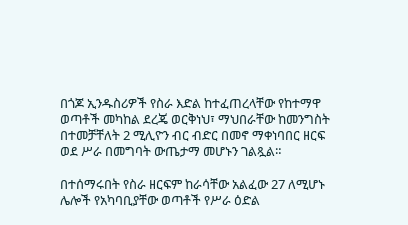በጎጆ ኢንዱስሪዎች የስራ እድል ከተፈጠረላቸው የከተማዋ ወጣቶች መካከል ደረጄ ወርቅነህ፣ ማህበራቸው ከመንግስት በተመቻቸለት 2 ሚሊዮን ብር ብድር በመኖ ማቀነባበር ዘርፍ ወደ ሥራ በመግባት ውጤታማ መሆኑን ገልጿል።

በተሰማሩበት የስራ ዘርፍም ከራሳቸው አልፈው 27 ለሚሆኑ ሌሎች የአካባቢያቸው ወጣቶች የሥራ ዕድል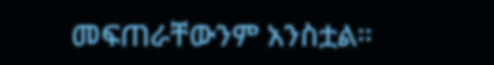መፍጠራቸውንም አንስቷል።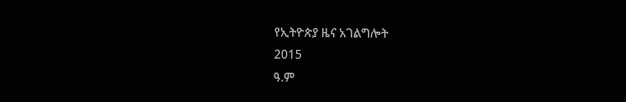የኢትዮጵያ ዜና አገልግሎት
2015
ዓ.ም